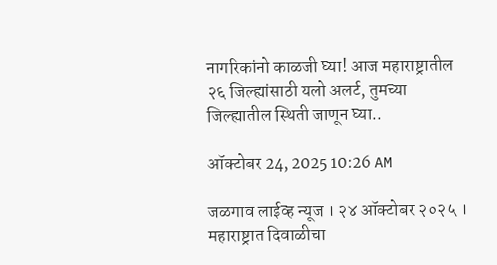नागरिकांनो काळजी घ्या! आज महाराष्ट्रातील २६ जिल्ह्यांसाठी यलो अलर्ट, तुमच्या जिल्ह्यातील स्थिती जाणून घ्या..

ऑक्टोबर 24, 2025 10:26 AM

जळगाव लाईव्ह न्यूज । २४ ऑक्टोबर २०२५ । महाराष्ट्रात दिवाळीचा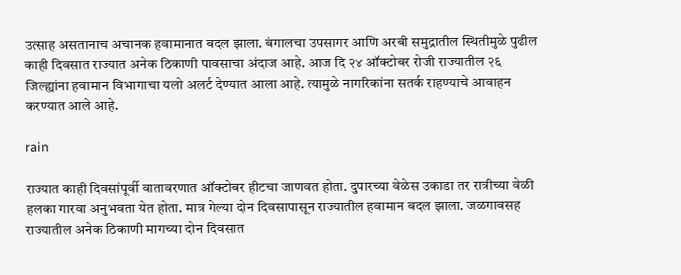उत्साह असतानाच अचानक हवामानात बदल झाला. बंगालचा उपसागर आणि अरबी समुद्रातील स्थितीमुळे पुढील काही दिवसात राज्यात अनेक ठिकाणी पावसाचा अंदाज आहे. आज दि २४ ऑक्टोबर रोजी राज्यातील २६ जिल्ह्यांना हवामान विभागाचा यलो अलर्ट देण्यात आला आहे. त्यामुळे नागरिकांना सतर्क राहण्याचे आवाहन करण्यात आले आहे.

rain

राज्यात काही दिवसांपूर्वी वातावरणात ऑक्टोबर हीटचा जाणवत होता. दुपारच्या वेळेस उकाडा तर रात्रीच्या वेळी हलका गारवा अनुभवता येत होता. मात्र गेल्या दोन दिवसापासून राज्यातील हवामान बदल झाला. जळगावसह राज्यातील अनेक ठिकाणी मागच्या दोन दिवसात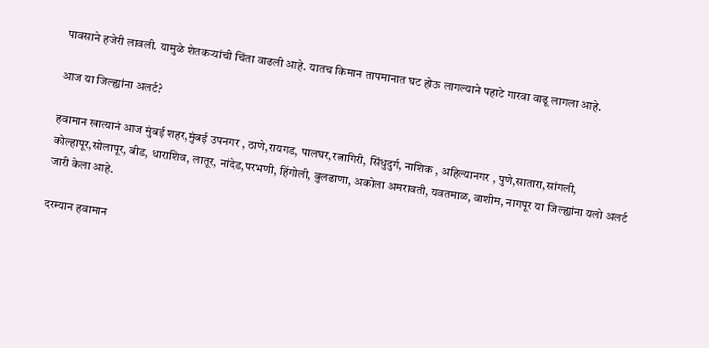पावसाने हजेरी लावली. यामुळे शेतकऱ्यांची चिंता वाढली आहे. यातच किमान तापमानात घट होऊ लागल्याने पहाटे गारवा वाढू लागला आहे.

आज या जिल्ह्यांना अलर्ट?

हवामान खात्यानं आज मुंबई शहर,मुंबई उपनगर , ठाणे,रायगड, पालघर,रत्नागिरी, सिंधुदुर्ग, नाशिक , अहिल्यानगर , पुणे,सातारा,सांगली, कोल्हापूर,सोलापूर, बीड, धाराशिव, लातूर, नांदेड,परभणी, हिंगोली, बुलढाणा, अकोला अमरावती, यवतमाळ, वाशीम, नागपूर या जिल्ह्यांना यलो अलर्ट जारी केला आहे.

दरम्यान हवामान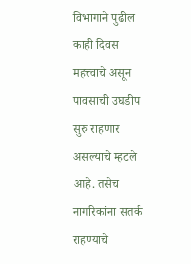विभागाने पुढील काही दिवस महत्त्वाचे असून पावसाची उघडीप सुरु राहणार असल्याचे म्हटले आहे. तसेच नागरिकांना सतर्क राहण्याचे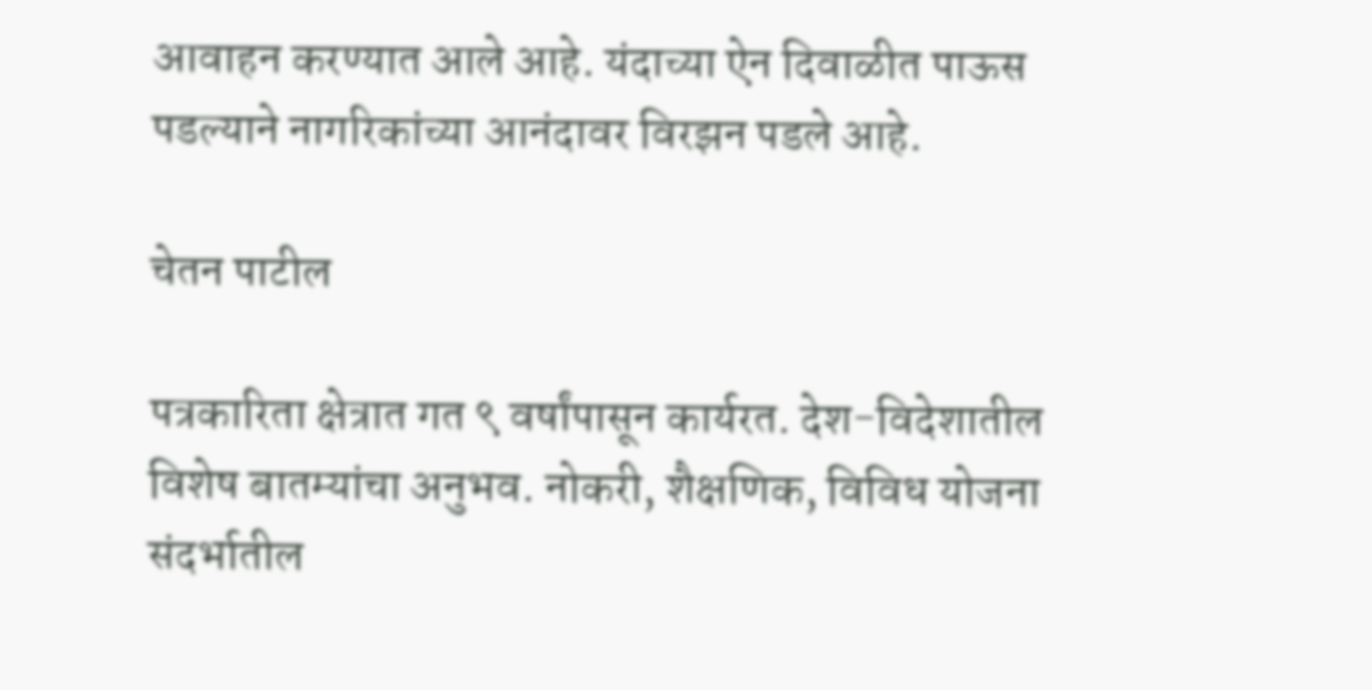आवाहन करण्यात आले आहे. यंदाच्या ऐन दिवाळीत पाऊस पडल्याने नागरिकांच्या आनंदावर विरझन पडले आहे.

चेतन पाटील

पत्रकारिता क्षेत्रात गत ९ वर्षांपासून कार्यरत. देश-विदेशातील विशेष बातम्यांचा अनुभव. नोकरी, शैक्षणिक, विविध योजना संदर्भातील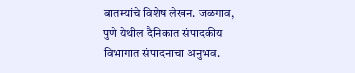बातम्यांचे विशेष लेखन. जळगाव, पुणे येथील दैनिकात संपादकीय विभागात संपादनाचा अनुभव.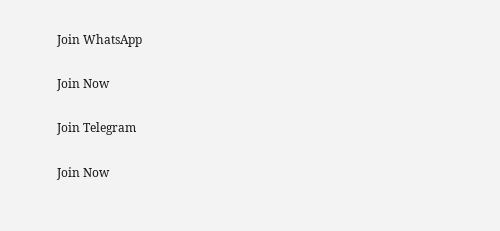Join WhatsApp

Join Now

Join Telegram

Join Now